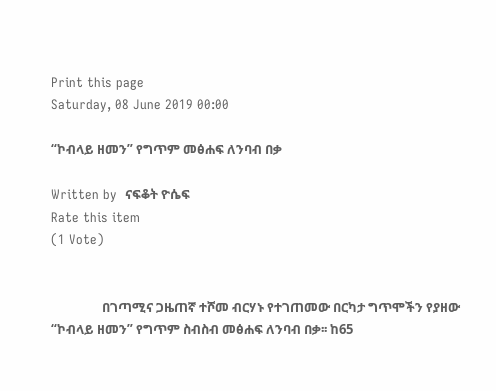Print this page
Saturday, 08 June 2019 00:00

“ኮብላይ ዘመን” የግጥም መፅሐፍ ለንባብ በቃ

Written by  ናፍቆት ዮሴፍ
Rate this item
(1 Vote)


                 በገጣሚና ጋዜጠኛ ተሾመ ብርሃኑ የተገጠመው በርካታ ግጥሞችን የያዘው “ኮብላይ ዘመን” የግጥም ስብስብ መፅሐፍ ለንባብ በቃ፡፡ ከ65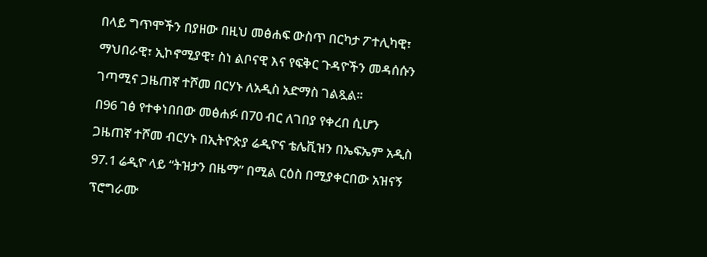በላይ ግጥሞችን በያዘው በዚህ መፅሐፍ ውስጥ በርካታ ፖተሊካዊ፣ ማህበራዊ፣ ኢኮኖሚያዊ፣ ስነ ልቦናዊ እና የፍቅር ጉዳዮችን መዳሰሱን ገጣሚና ጋዜጠኛ ተሾመ በርሃኑ ለአዲስ አድማስ ገልጿል፡፡
በ96 ገፅ የተቀነበበው መፅሐፉ በ70 ብር ለገበያ የቀረበ ሲሆን ጋዜጠኛ ተሾመ ብርሃኑ በኢትዮጵያ ሬዲዮና ቴሌቪዝን በኤፍኤም አዲስ 97.1 ሬዲዮ ላይ “ትዝታን በዜማ” በሚል ርዕስ በሚያቀርበው አዝናኝ ፕሮግራሙ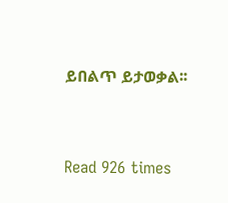ይበልጥ ይታወቃል፡፡


Read 926 times